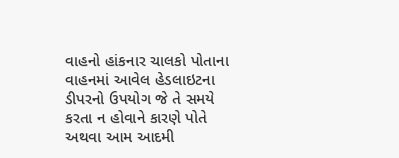વાહનો હાંકનાર ચાલકો પોતાના વાહનમાં આવેલ હેડલાઇટના ડીપરનો ઉપયોગ જે તે સમયે કરતા ન હોવાને કારણે પોતે અથવા આમ આદમી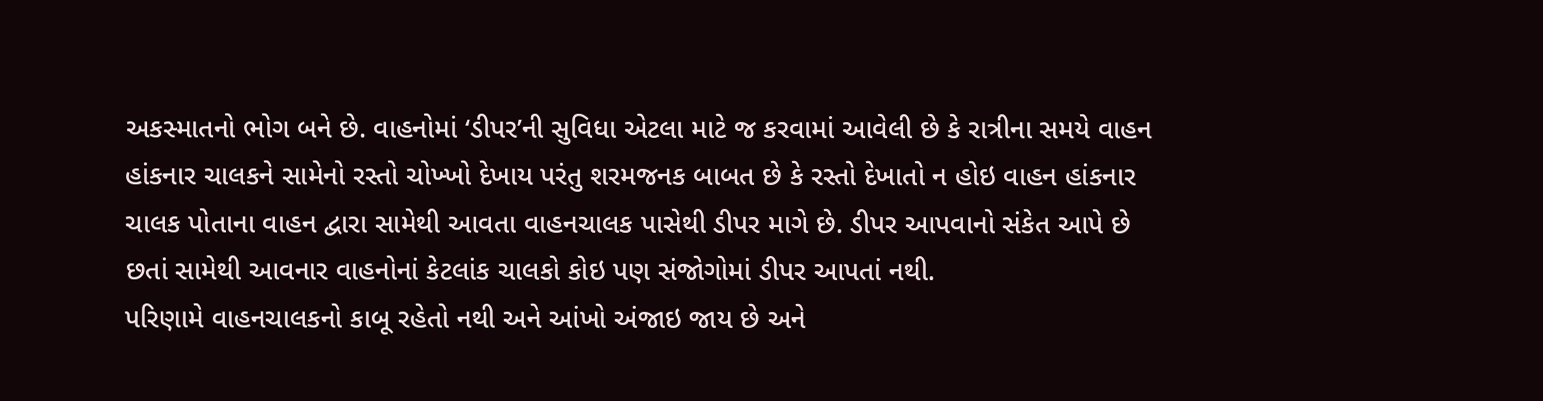અકસ્માતનો ભોગ બને છે. વાહનોમાં ‘ડીપર’ની સુવિધા એટલા માટે જ કરવામાં આવેલી છે કે રાત્રીના સમયે વાહન હાંકનાર ચાલકને સામેનો રસ્તો ચોખ્ખો દેખાય પરંતુ શરમજનક બાબત છે કે રસ્તો દેખાતો ન હોઇ વાહન હાંકનાર ચાલક પોતાના વાહન દ્વારા સામેથી આવતા વાહનચાલક પાસેથી ડીપર માગે છે. ડીપર આપવાનો સંકેત આપે છે છતાં સામેથી આવનાર વાહનોનાં કેટલાંક ચાલકો કોઇ પણ સંજોગોમાં ડીપર આપતાં નથી.
પરિણામે વાહનચાલકનો કાબૂ રહેતો નથી અને આંખો અંજાઇ જાય છે અને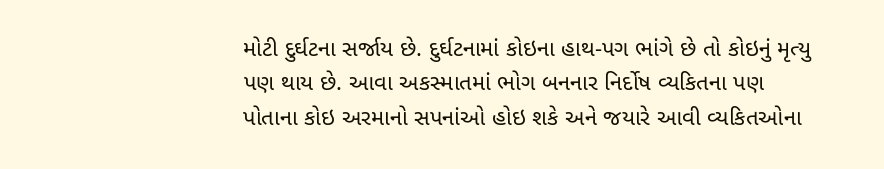મોટી દુર્ઘટના સર્જાય છે. દુર્ઘટનામાં કોઇના હાથ-પગ ભાંગે છે તો કોઇનું મૃત્યુ પણ થાય છે. આવા અકસ્માતમાં ભોગ બનનાર નિર્દોષ વ્યકિતના પણ પોતાના કોઇ અરમાનો સપનાંઓ હોઇ શકે અને જયારે આવી વ્યકિતઓના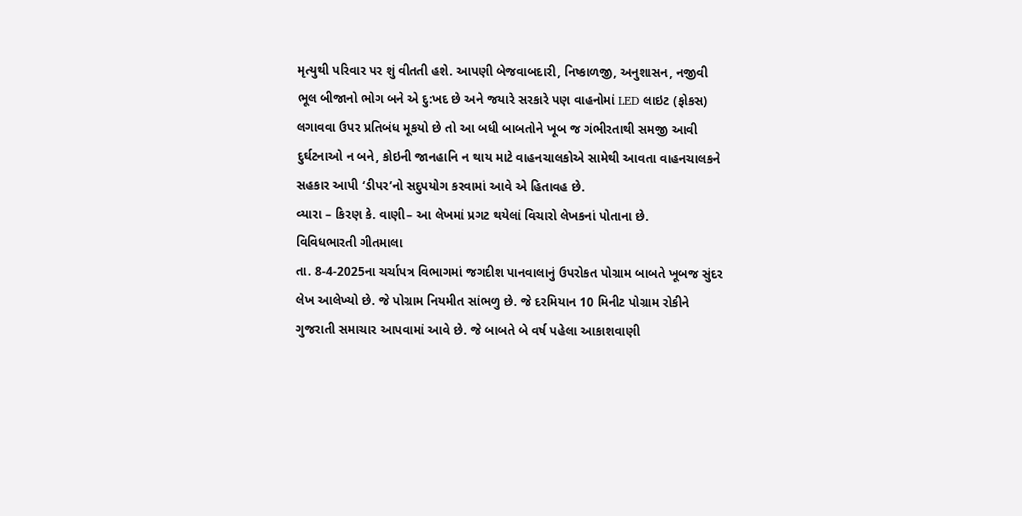મૃત્યુથી પરિવાર પર શું વીતતી હશે. આપણી બેજવાબદારી, નિષ્કાળજી, અનુશાસન, નજીવી ભૂલ બીજાનો ભોગ બને એ દુ:ખદ છે અને જયારે સરકારે પણ વાહનોમાં LED લાઇટ (ફોકસ) લગાવવા ઉપર પ્રતિબંધ મૂકયો છે તો આ બધી બાબતોને ખૂબ જ ગંભીરતાથી સમજી આવી દુર્ઘટનાઓ ન બને, કોઇની જાનહાનિ ન થાય માટે વાહનચાલકોએ સામેથી આવતા વાહનચાલકને સહકાર આપી ‘ડીપર’નો સદુપયોગ કરવામાં આવે એ હિતાવહ છે.
વ્યારા – કિરણ કે. વાણી– આ લેખમાં પ્રગટ થયેલાં વિચારો લેખકનાં પોતાના છે.
વિવિધભારતી ગીતમાલા
તા. 8-4-2025ના ચર્ચાપત્ર વિભાગમાં જગદીશ પાનવાલાનું ઉપરોકત પોગ્રામ બાબતે ખૂબજ સુંદર લેખ આલેખ્યો છે. જે પોગ્રામ નિયમીત સાંભળુ છે. જે દરમિયાન 10 મિનીટ પોગ્રામ રોકીને ગુજરાતી સમાચાર આપવામાં આવે છે. જે બાબતે બે વર્ષ પહેલા આકાશવાણી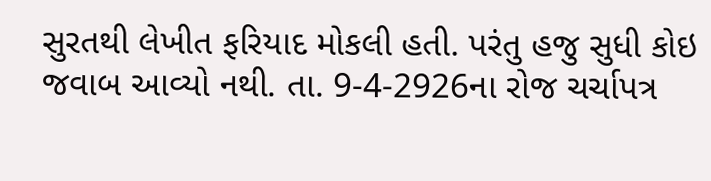સુરતથી લેખીત ફરિયાદ મોકલી હતી. પરંતુ હજુ સુધી કોઇ જવાબ આવ્યો નથી. તા. 9-4-2926ના રોજ ચર્ચાપત્ર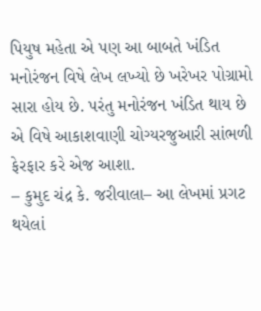પિયુષ મહેતા એ પણ આ બાબતે ખંડિત મનોરંજન વિષે લેખ લખ્યો છે ખરેખર પોગ્રામો સારા હોય છે. પરંતુ મનોરંજન ખંડિત થાય છે એ વિષે આકાશવાણી ચોગ્યરજુઆરી સાંભળી ફેરફાર કરે એજ આશા.
– કુમુદ ચંદ્ર કે. જરીવાલા– આ લેખમાં પ્રગટ થયેલાં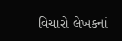વિચારો લેખકનાં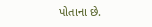પોતાના છે.